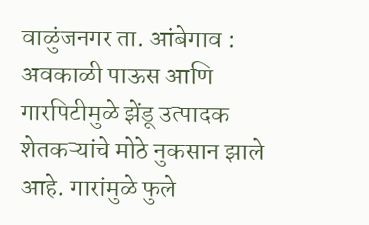वाळुंजनगर ता. आंबेगाव : अवकाळी पाऊस आणि गारपिटीमुळे झेंडू उत्पादक शेतकऱ्यांचे मोठे नुकसान झाले आहे. गारांमुळे फुले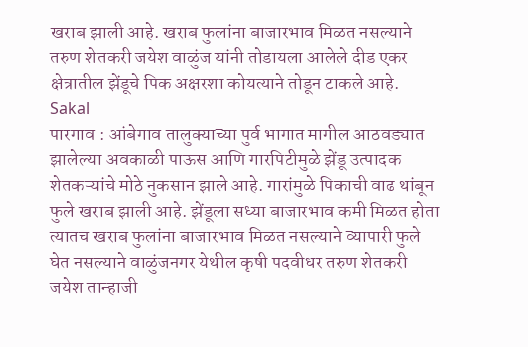खराब झाली आहे. खराब फुलांना बाजारभाव मिळत नसल्याने तरुण शेतकरी जयेश वाळुंज यांनी तोडायला आलेले दीड एकर क्षेत्रातील झेंडूचे पिक अक्षरशा कोयत्याने तोडून टाकले आहे.
Sakal
पारगाव : आंबेगाव तालुक्याच्या पुर्व भागात मागील आठवड्यात झालेल्या अवकाळी पाऊस आणि गारपिटीमुळे झेंडू उत्पादक शेतकऱ्यांचे मोठे नुकसान झाले आहे. गारांमुळे पिकाची वाढ थांबून फुले खराब झाली आहे. झेंडूला सध्या बाजारभाव कमी मिळत होता त्यातच खराब फुलांना बाजारभाव मिळत नसल्याने व्यापारी फुले घेत नसल्याने वाळुंजनगर येथील कृषी पदवीधर तरुण शेतकरी जयेश तान्हाजी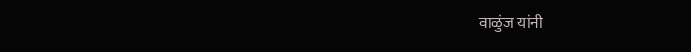वाळुंज यांनी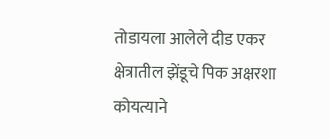तोडायला आलेले दीड एकर क्षेत्रातील झेंडूचे पिक अक्षरशा कोयत्याने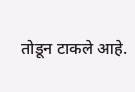तोडून टाकले आहे.